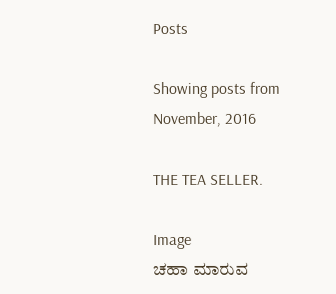Posts

Showing posts from November, 2016

THE TEA SELLER.

Image
ಚಹಾ ಮಾರುವ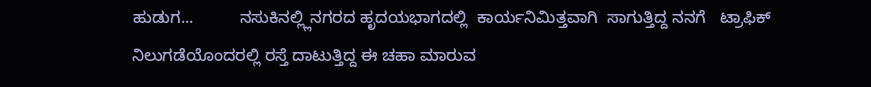ಹುಡುಗ...          ನಸುಕಿನಲ್ಲ್ಲಿನಗರದ ಹೃದಯಭಾಗದಲ್ಲಿ  ಕಾರ್ಯನಿಮಿತ್ತವಾಗಿ  ಸಾಗುತ್ತಿದ್ದ ನನಗೆ   ಟ್ರಾಫಿಕ್ ನಿಲುಗಡೆಯೊಂದರಲ್ಲಿ ರಸ್ತೆ ದಾಟುತ್ತಿದ್ದ ಈ ಚಹಾ ಮಾರುವ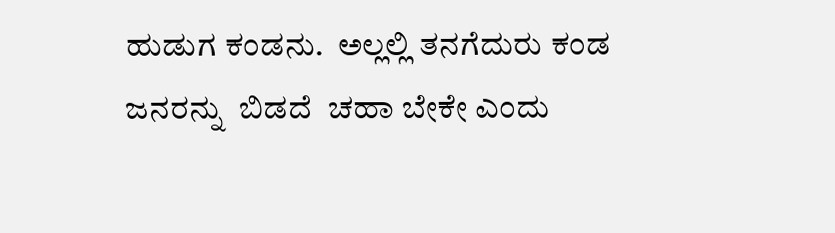ಹುಡುಗ ಕಂಡನು.  ಅಲ್ಲಲ್ಲಿ ತನಗೆದುರು ಕಂಡ ಜನರನ್ನು  ಬಿಡದೆ  ಚಹಾ ಬೇಕೇ ಎಂದು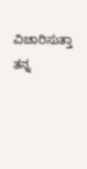ವಿಚಾರಿಸುತ್ತಾ ತನ್ನ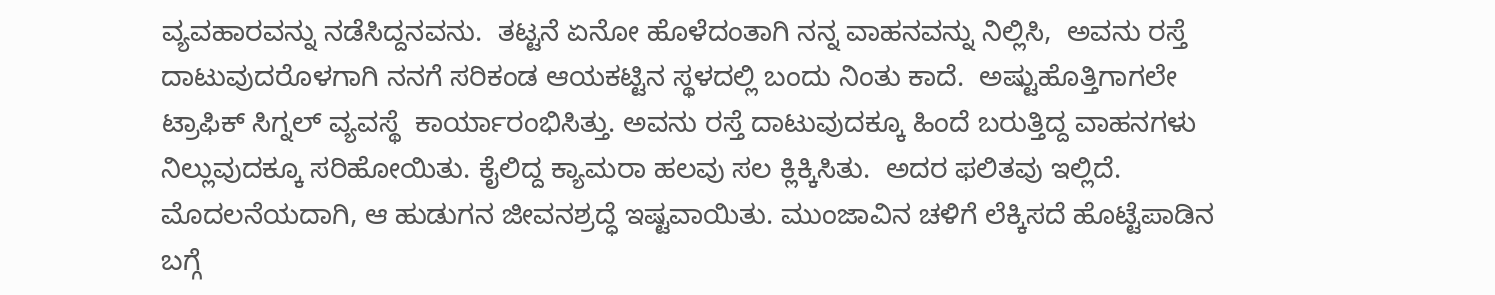ವ್ಯವಹಾರವನ್ನು ನಡೆಸಿದ್ದನವನು.  ತಟ್ಟನೆ ಏನೋ ಹೊಳೆದಂತಾಗಿ ನನ್ನ ವಾಹನವನ್ನು ನಿಲ್ಲಿಸಿ,  ಅವನು ರಸ್ತೆ ದಾಟುವುದರೊಳಗಾಗಿ ನನಗೆ ಸರಿಕಂಡ ಆಯಕಟ್ಟಿನ ಸ್ಥಳದಲ್ಲಿ ಬಂದು ನಿಂತು ಕಾದೆ.  ಅಷ್ಟುಹೊತ್ತಿಗಾಗಲೇ ಟ್ರಾಫಿಕ್ ಸಿಗ್ನಲ್ ವ್ಯವಸ್ಥೆ  ಕಾರ್ಯಾರಂಭಿಸಿತ್ತು. ಅವನು ರಸ್ತೆ ದಾಟುವುದಕ್ಕೂ ಹಿಂದೆ ಬರುತ್ತಿದ್ದ ವಾಹನಗಳು ನಿಲ್ಲುವುದಕ್ಕೂ ಸರಿಹೋಯಿತು. ಕೈಲಿದ್ದ ಕ್ಯಾಮರಾ ಹಲವು ಸಲ ಕ್ಲಿಕ್ಕಿಸಿತು.  ಅದರ ಫಲಿತವು ಇಲ್ಲಿದೆ.          ಮೊದಲನೆಯದಾಗಿ, ಆ ಹುಡುಗನ ಜೀವನಶ್ರದ್ಧೆ ಇಷ್ಟವಾಯಿತು. ಮುಂಜಾವಿನ ಚಳಿಗೆ ಲೆಕ್ಕಿಸದೆ ಹೊಟ್ಟೆಪಾಡಿನ ಬಗ್ಗೆ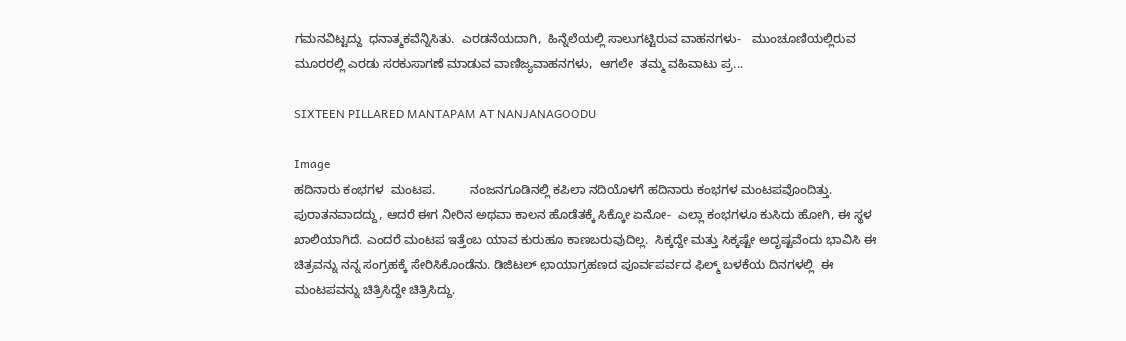ಗಮನವಿಟ್ಟದ್ದು  ಧನಾತ್ಮಕವೆನ್ನಿಸಿತು.  ಎರಡನೆಯದಾಗಿ,  ಹಿನ್ನೆಲೆಯಲ್ಲಿ ಸಾಲುಗಟ್ಟಿರುವ ವಾಹನಗಳು-   ಮುಂಚೂಣಿಯಲ್ಲಿರುವ ಮೂರರಲ್ಲಿ ಎರಡು ಸರಕುಸಾಗಣೆ ಮಾಡುವ ವಾಣಿಜ್ಯವಾಹನಗಳು,  ಆಗಲೇ  ತಮ್ಮ ವಹಿವಾಟು ಪ್ರ...

SIXTEEN PILLARED MANTAPAM AT NANJANAGOODU

Image
ಹದಿನಾರು ಕಂಭಗಳ  ಮಂಟಪ.          ನಂಜನಗೂಡಿನಲ್ಲಿ ಕಪಿಲಾ ನದಿಯೊಳಗೆ ಹದಿನಾರು ಕಂಭಗಳ ಮಂಟಪವೊಂದಿತ್ತು.  ಪುರಾತನವಾದದ್ದು, ಆದರೆ ಈಗ ನೀರಿನ ಅಥವಾ ಕಾಲನ ಹೊಡೆತಕ್ಕೆ ಸಿಕ್ಕೋ ಏನೋ-  ಎಲ್ಲಾ ಕಂಭಗಳೂ ಕುಸಿದು ಹೋಗಿ, ಈ ಸ್ಥಳ ಖಾಲಿಯಾಗಿದೆ. ಎಂದರೆ ಮಂಟಪ ಇತ್ತೆಂಬ ಯಾವ ಕುರುಹೂ ಕಾಣಬರುವುದಿಲ್ಲ.  ಸಿಕ್ಕದ್ದೇ ಮತ್ತು ಸಿಕ್ಕಷ್ಟೇ ಅದೃಷ್ಟವೆಂದು ಭಾವಿಸಿ ಈ ಚಿತ್ರವನ್ನು ನನ್ನ ಸಂಗ್ರಹಕ್ಕೆ ಸೇರಿಸಿಕೊಂಡೆನು. ಡಿಜಿಟಲ್ ಛಾಯಾಗ್ರಹಣದ ಪೂರ್ವಪರ್ವದ ಫಿಲ್ಮ್ ಬಳಕೆಯ ದಿನಗಳಲ್ಲಿ  ಈ ಮಂಟಪವನ್ನು ಚಿತ್ರಿಸಿದ್ದೇ ಚಿತ್ರಿಸಿದ್ದು.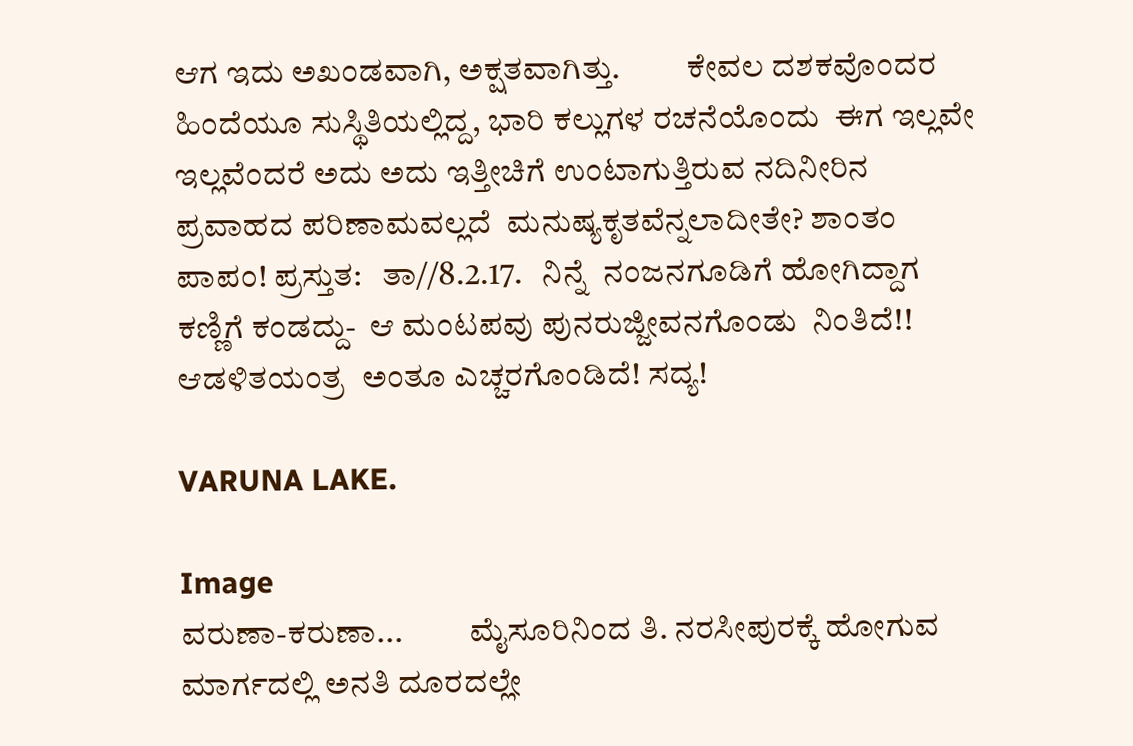ಆಗ ಇದು ಅಖಂಡವಾಗಿ, ಅಕ್ಷತವಾಗಿತ್ತು.          ಕೇವಲ ದಶಕವೊಂದರ ಹಿಂದೆಯೂ ಸುಸ್ಥಿತಿಯಲ್ಲಿದ್ದ, ಭಾರಿ ಕಲ್ಲುಗಳ ರಚನೆಯೊಂದು  ಈಗ ಇಲ್ಲವೇ ಇಲ್ಲವೆಂದರೆ ಅದು ಅದು ಇತ್ತೀಚಿಗೆ ಉಂಟಾಗುತ್ತಿರುವ ನದಿನೀರಿನ ಪ್ರವಾಹದ ಪರಿಣಾಮವಲ್ಲದೆ  ಮನುಷ್ಯಕೃತವೆನ್ನಲಾದೀತೇ? ಶಾಂತಂ ಪಾಪಂ! ಪ್ರಸ್ತುತ:   ತಾ//8.2.17.   ನಿನ್ನೆ  ನಂಜನಗೂಡಿಗೆ ಹೋಗಿದ್ದಾಗ ಕಣ್ಣಿಗೆ ಕಂಡದ್ದು-  ಆ ಮಂಟಪವು ಪುನರುಜ್ಜೀವನಗೊಂಡು  ನಿಂತಿದೆ!! ಆಡಳಿತಯಂತ್ರ  ಅಂತೂ ಎಚ್ಚರಗೊಂಡಿದೆ! ಸದ್ಯ!

VARUNA LAKE.

Image
ವರುಣಾ-ಕರುಣಾ...          ಮೈಸೂರಿನಿಂದ ತಿ. ನರಸೀಪುರಕ್ಕೆ ಹೋಗುವ ಮಾರ್ಗದಲ್ಲಿ ಅನತಿ ದೂರದಲ್ಲೇ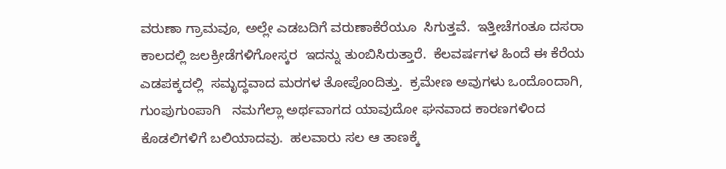ವರುಣಾ ಗ್ರಾಮವೂ, ಅಲ್ಲೇ ಎಡಬದಿಗೆ ವರುಣಾಕೆರೆಯೂ  ಸಿಗುತ್ತವೆ.  ಇತ್ತೀಚೆಗಂತೂ ದಸರಾ ಕಾಲದಲ್ಲಿ ಜಲಕ್ರೀಡೆಗಳಿಗೋಸ್ಕರ  ಇದನ್ನು ತುಂಬಿಸಿರುತ್ತಾರೆ.  ಕೆಲವರ್ಷಗಳ ಹಿಂದೆ ಈ ಕೆರೆಯ ಎಡಪಕ್ಕದಲ್ಲಿ  ಸಮೃದ್ಧವಾದ ಮರಗಳ ತೋಪೊಂದಿತ್ತು.  ಕ್ರಮೇಣ ಅವುಗಳು ಒಂದೊಂದಾಗಿ, ಗುಂಪುಗುಂಪಾಗಿ   ನಮಗೆಲ್ಲಾ ಅರ್ಥವಾಗದ ಯಾವುದೋ ಘನವಾದ ಕಾರಣಗಳಿಂದ  ಕೊಡಲಿಗಳಿಗೆ ಬಲಿಯಾದವು.  ಹಲವಾರು ಸಲ ಆ ತಾಣಕ್ಕೆ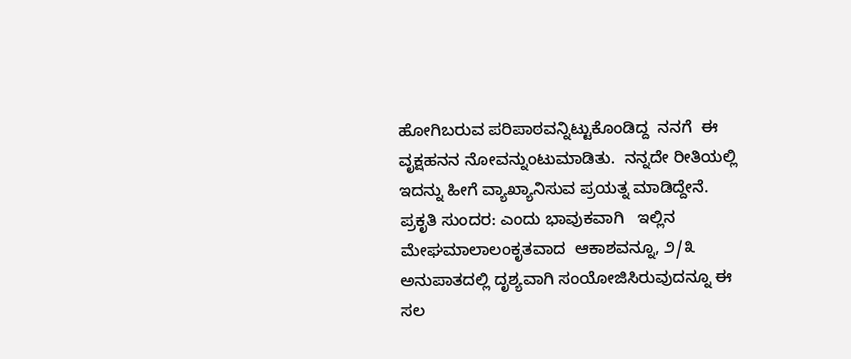ಹೋಗಿಬರುವ ಪರಿಪಾಠವನ್ನಿಟ್ಟುಕೊಂಡಿದ್ದ  ನನಗೆ  ಈ ವೃಕ್ಷಹನನ ನೋವನ್ನುಂಟುಮಾಡಿತು.  ನನ್ನದೇ ರೀತಿಯಲ್ಲಿ  ಇದನ್ನು ಹೀಗೆ ವ್ಯಾಖ್ಯಾನಿಸುವ ಪ್ರಯತ್ನ ಮಾಡಿದ್ದೇನೆ.          ಪ್ರಕೃತಿ ಸುಂದರ: ಎಂದು ಭಾವುಕವಾಗಿ   ಇಲ್ಲಿನ  ಮೇಘಮಾಲಾಲಂಕೃತವಾದ  ಆಕಾಶವನ್ನೂ, ೨/೩ ಅನುಪಾತದಲ್ಲಿ ದೃಶ್ಯವಾಗಿ ಸಂಯೋಜಿಸಿರುವುದನ್ನೂ ಈ ಸಲ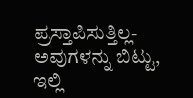ಪ್ರಸ್ತಾಪಿಸುತ್ತಿಲ್ಲ- ಅವುಗಳನ್ನು ಬಿಟ್ಟು, ಇಲ್ಲಿ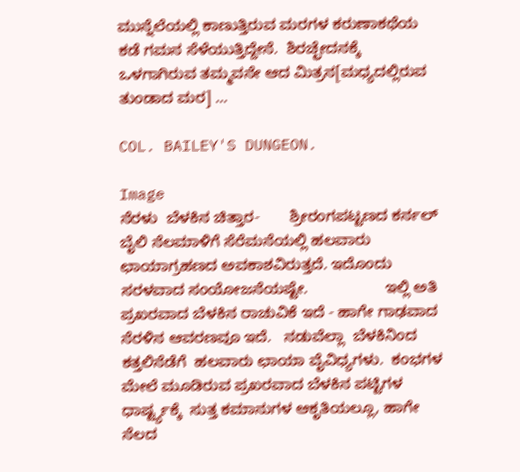ಮುನ್ನೆಲೆಯಲ್ಲಿ ಕಾಣುತ್ತಿರುವ ಮರಗಳ ಕರುಣಾಕಥೆಯ ಕಡೆ ಗಮನ ಸೆಳೆಯುತ್ತಿದ್ದೇನೆ.  ಶಿರಚ್ಛೇದನಕ್ಕೆ ಒಳಗಾಗಿರುವ ತಮ್ಮವನೇ ಆದ ಮಿತ್ರನ[ಮಧ್ಯದಲ್ಲಿರುವ ತುಂಡಾದ ಮರ] ...

COL. BAILEY'S DUNGEON.

Image
ನೆರಳು  ಬೆಳಕಿನ ಚಿತ್ತಾರ-       ಶ್ರೀರಂಗಪಟ್ಟಣದ ಕರ್ನಲ್ ಬೈಲಿ ನೆಲಮಾಳಿಗೆ ಸೆರೆಮನೆಯಲ್ಲಿ ಹಲವಾರು ಛಾಯಾಗ್ರಹಣದ ಅವಕಾಶವಿರುತ್ತದೆ. ಇದೊಂದು ಸರಳವಾದ ಸಂಯೋಜನೆಯಷ್ಟೇ.                  ಇಲ್ಲಿ ಅತಿ ಪ್ರಖರವಾದ ಬೆಳಕಿನ ರಾಚುವಿಕೆ ಇದೆ - ಹಾಗೇ ಗಾಢವಾದ ನೆರಳಿನ ಆವರಣವೂ ಇದೆ.   ನಡುವೆಲ್ಲಾ  ಬೆಳಕಿನಿಂದ ಕತ್ತಲಿನೆಡೆಗೆ  ಹಲವಾರು ಛಾಯಾ ವೈವಿಧ್ಯಗಳು.  ಕಂಭಗಳ ಮೇಲೆ ಮೂಡಿರುವ ಪ್ರಖರವಾದ ಬೆಳಕಿನ ಪಟ್ಟಿಗಳ ಧಾರ್ಷ್ಟ್ಯಕ್ಕೆ  ಸುತ್ತ ಕಮಾನುಗಳ ಆಕೃತಿಯಲ್ಲೂ, ಹಾಗೇ  ನೆಲದ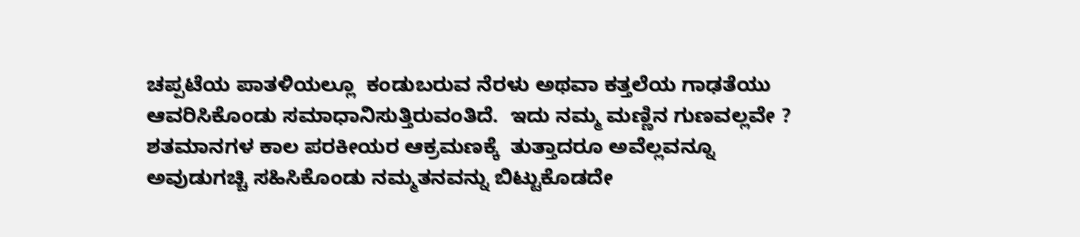ಚಪ್ಪಟೆಯ ಪಾತಳಿಯಲ್ಲೂ  ಕಂಡುಬರುವ ನೆರಳು ಅಥವಾ ಕತ್ತಲೆಯ ಗಾಢತೆಯು  ಆವರಿಸಿಕೊಂಡು ಸಮಾಧಾನಿಸುತ್ತಿರುವಂತಿದೆ.  ಇದು ನಮ್ಮ ಮಣ್ಣಿನ ಗುಣವಲ್ಲವೇ ? ಶತಮಾನಗಳ ಕಾಲ ಪರಕೀಯರ ಆಕ್ರಮಣಕ್ಕೆ  ತುತ್ತಾದರೂ ಅವೆಲ್ಲವನ್ನೂ ಅವುಡುಗಚ್ಚಿ ಸಹಿಸಿಕೊಂಡು ನಮ್ಮತನವನ್ನು ಬಿಟ್ಟುಕೊಡದೇ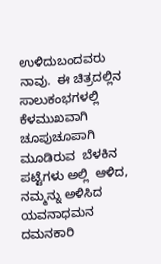ಉಳಿದುಬಂದವರು ನಾವು.  ಈ ಚಿತ್ರದಲ್ಲಿನ ಸಾಲುಕಂಭಗಳಲ್ಲಿ ಕೆಳಮುಖವಾಗಿ ಚೂಪುಚೂಪಾಗಿ  ಮೂಡಿರುವ  ಬೆಳಕಿನ ಪಟ್ಟೆಗಳು ಅಲ್ಲಿ  ಆಳಿದ,  ನಮ್ಮನ್ನು ಅಳಿಸಿದ ಯವನಾಧಮನ  ದಮನಕಾರಿ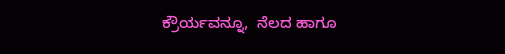ಕ್ರೌರ್ಯವನ್ನೂ,  ನೆಲದ ಹಾಗೂ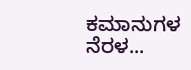ಕಮಾನುಗಳ  ನೆರಳ...